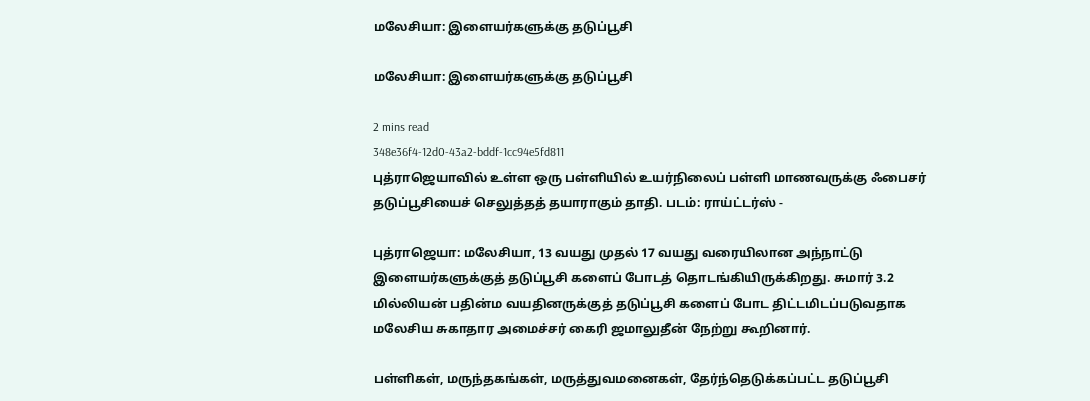மலேசியா: இளையர்களுக்கு தடுப்பூசி

மலேசியா: இளையர்களுக்கு தடுப்பூசி

2 mins read
348e36f4-12d0-43a2-bddf-1cc94e5fd811
புத்ராஜெயாவில் உள்ள ஒரு பள்ளியில் உயர்நிலைப் பள்ளி மாணவருக்கு ஃபைசர் தடுப்பூசியைச் செலுத்தத் தயாராகும் தாதி. படம்: ராய்ட்டர்ஸ் -

புத்ராஜெயா: மலேசியா, 13 வயது முதல் 17 வயது வரையிலான அந்நாட்டு இளையர்களுக்குத் தடுப்பூசி களைப் போடத் தொடங்கியிருக்கிறது. சுமார் 3.2 மில்லியன் பதின்ம வயதினருக்குத் தடுப்பூசி களைப் போட திட்டமிடப்படுவதாக மலேசிய சுகாதார அமைச்சர் கைரி ஜமாலுதீன் நேற்று கூறினார்.

பள்ளிகள், மருந்தகங்கள், மருத்துவமனைகள், தேர்ந்தெடுக்கப்பட்ட தடுப்பூசி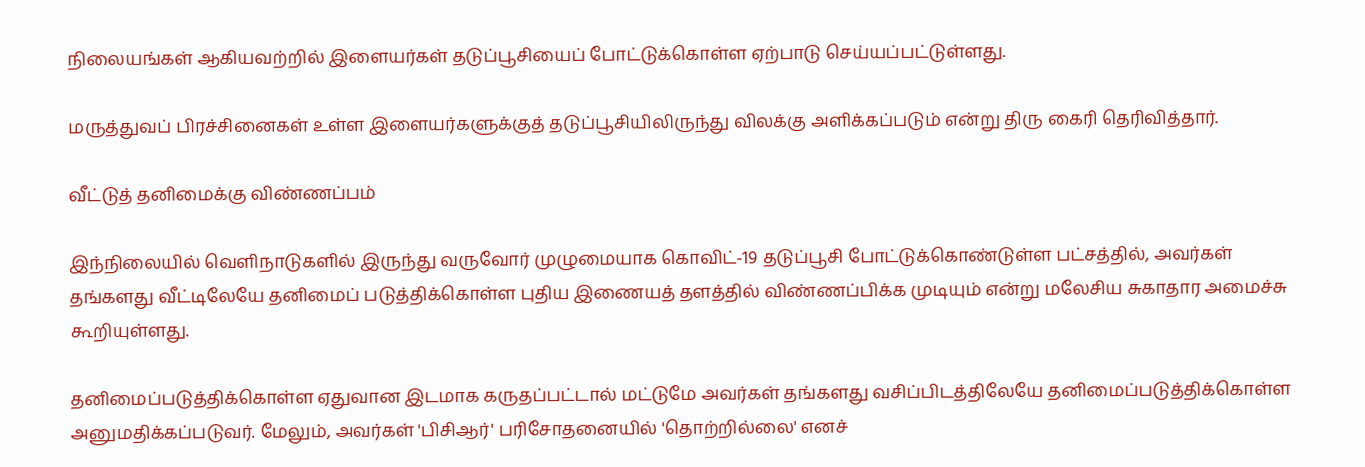நிலையங்கள் ஆகியவற்றில் இளையர்கள் தடுப்பூசியைப் போட்டுக்கொள்ள ஏற்பாடு செய்யப்பட்டுள்ளது.

மருத்துவப் பிரச்சினைகள் உள்ள இளையர்களுக்குத் தடுப்பூசியிலிருந்து விலக்கு அளிக்கப்படும் என்று திரு கைரி தெரிவித்தார்.

வீட்டுத் தனிமைக்கு விண்ணப்பம்

இந்நிலையில் வெளிநாடுகளில் இருந்து வருவோர் முழுமையாக கொவிட்-19 தடுப்பூசி போட்டுக்கொண்டுள்ள பட்சத்தில், அவர்கள் தங்களது வீட்டிலேயே தனிமைப் படுத்திக்கொள்ள புதிய இணையத் தளத்தில் விண்ணப்பிக்க முடியும் என்று மலேசிய சுகாதார அமைச்சு கூறியுள்ளது.

தனிமைப்படுத்திக்கொள்ள ஏதுவான இடமாக கருதப்பட்டால் மட்டுமே அவர்கள் தங்களது வசிப்பிடத்திலேயே தனிமைப்படுத்திக்கொள்ள அனுமதிக்கப்படுவர். மேலும், அவர்கள் 'பிசிஆர்' பரிசோதனையில் 'தொற்றில்லை' எனச்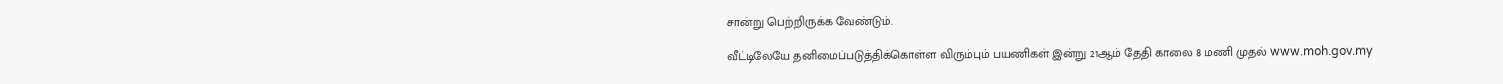சான்று பெற்றிருக்க வேண்டும்.

வீட்டிலேயே தனிமைப்படுத்திக்கொள்ள விரும்பும் பயணிகள் இன்று 21ஆம் தேதி காலை 8 மணி முதல் www.moh.gov.my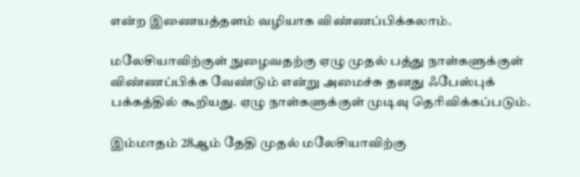என்ற இணையத்தளம் வழியாக விண்ணப்பிக்கலாம்.

மலேசியாவிற்குள் நுழைவதற்கு ஏழு முதல் பத்து நாள்களுக்குள் விண்ணப்பிக்க வேண்டும் என்று அமைச்சு தனது ஃபேஸ்புக் பக்கத்தில் கூறியது. ஏழு நாள்களுக்குள் முடிவு தெரிவிக்கப்படும்.

இம்மாதம் 28ஆம் தேதி முதல் மலேசியாவிற்கு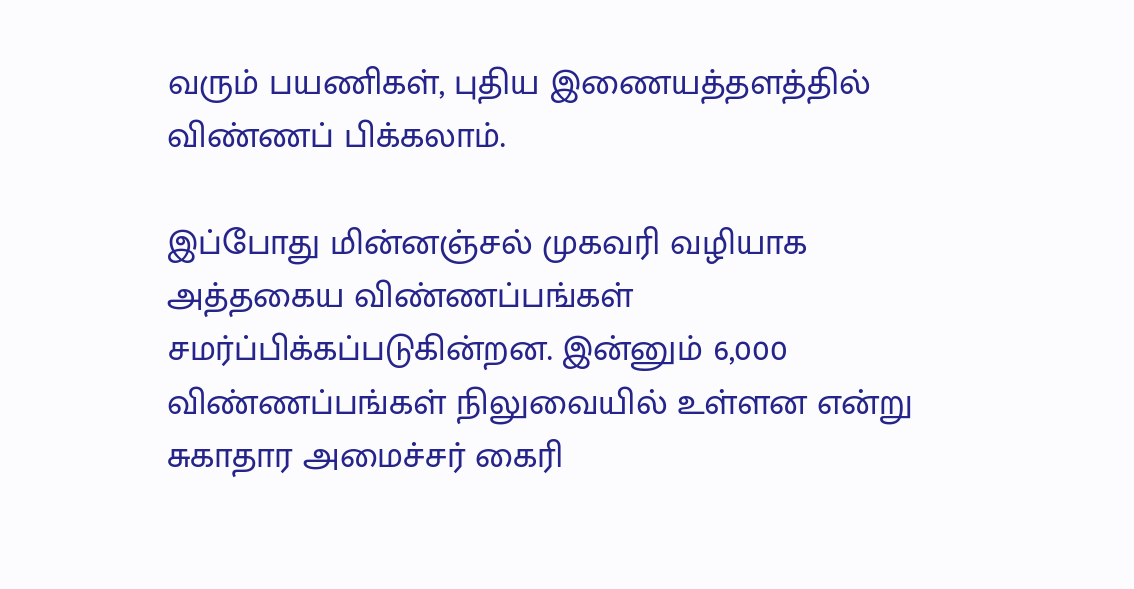வரும் பயணிகள், புதிய இணையத்தளத்தில் விண்ணப் பிக்கலாம்.

இப்போது மின்னஞ்சல் முகவரி வழியாக அத்தகைய விண்ணப்பங்கள் சமர்ப்பிக்கப்படுகின்றன. இன்னும் 6,000 விண்ணப்பங்கள் நிலுவையில் உள்ளன என்று சுகாதார அமைச்சர் கைரி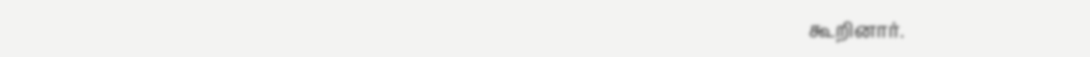கூறினார்.